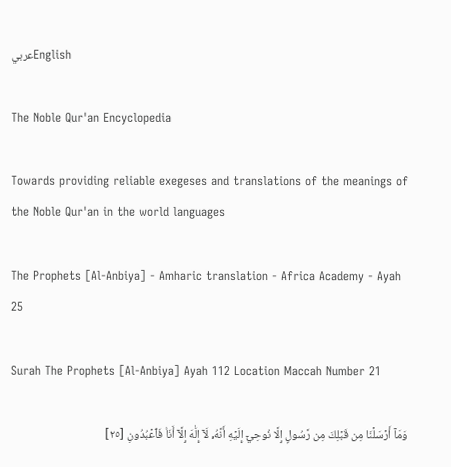عربيEnglish

The Noble Qur'an Encyclopedia

Towards providing reliable exegeses and translations of the meanings of the Noble Qur'an in the world languages

The Prophets [Al-Anbiya] - Amharic translation - Africa Academy - Ayah 25

Surah The Prophets [Al-Anbiya] Ayah 112 Location Maccah Number 21

وَمَآ أَرۡسَلۡنَا مِن قَبۡلِكَ مِن رَّسُولٍ إِلَّا نُوحِيٓ إِلَيۡهِ أَنَّهُۥ لَآ إِلَٰهَ إِلَّآ أَنَا۠ فَٱعۡبُدُونِ [٢٥]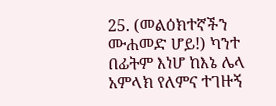25. (መልዕክተኛችን ሙሐመድ ሆይ!) ካንተ በፊትም እነሆ ከእኔ ሌላ አምላክ የለምና ተገዙኝ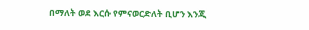በማለት ወደ እርሱ የምናወርድለት ቢሆን እንጂ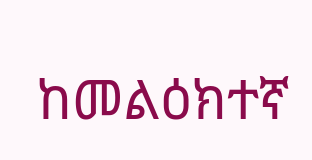ከመልዕክተኛ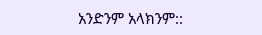አንድንም አላክንም::